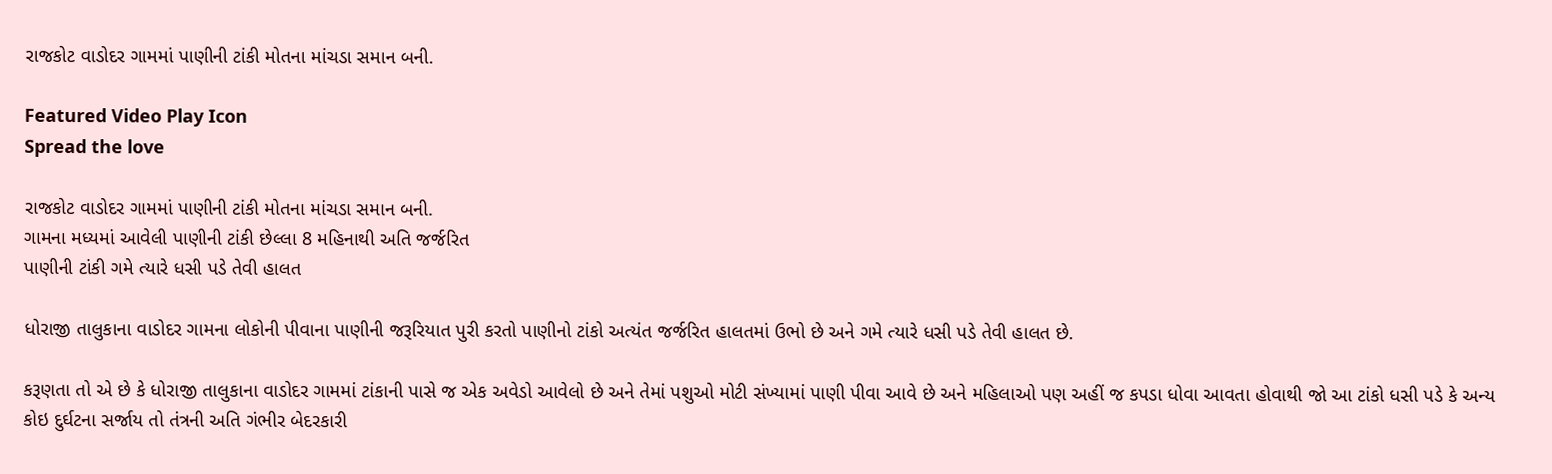રાજકોટ વાડોદર ગામમાં પાણીની ટાંકી મોતના માંચડા સમાન બની.

Featured Video Play Icon
Spread the love

રાજકોટ વાડોદર ગામમાં પાણીની ટાંકી મોતના માંચડા સમાન બની.
ગામના મધ્યમાં આવેલી પાણીની ટાંકી છેલ્લા 8 મહિનાથી અતિ જર્જરિત
પાણીની ટાંકી ગમે ત્યારે ધસી પડે તેવી હાલત

ધોરાજી તાલુકાના વાડોદર ગામના લોકોની પીવાના પાણીની જરૂરિયાત પુરી કરતો પાણીનો ટાંકો અત્યંત જર્જરિત હાલતમાં ઉભો છે અને ગમે ત્યારે ધસી પડે તેવી હાલત છે.

કરૂણતા તો એ છે કે ધોરાજી તાલુકાના વાડોદર ગામમાં ટાંકાની પાસે જ એક અવેડો આવેલો છે અને તેમાં પશુઓ મોટી સંખ્યામાં પાણી પીવા આવે છે અને મહિલાઓ પણ અહીં જ કપડા ધોવા આવતા હોવાથી જો આ ટાંકો ધસી પડે કે અન્ય કોઇ દુર્ઘટના સર્જાય તો તંત્રની અતિ ગંભીર બેદરકારી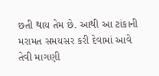છતી થાય તેમ છે. આથી આ ટાંકાની મરામત સમયસર કરી દેવામાં આવે તેવી માગણી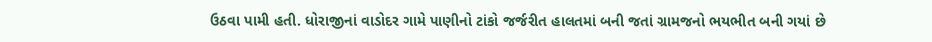ઉઠવા પામી હતી. ધોરાજીનાં વાડોદર ગામે પાણીનો ટાંકો જર્જરીત હાલતમાં બની જતાં ગ્રામજનો ભયભીત બની ગયાં છે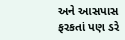અને આસપાસ ફરકતાં પણ ડરે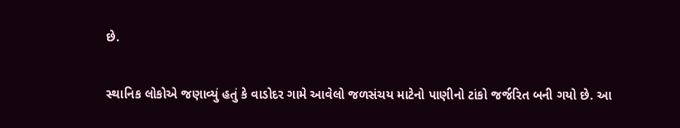છે.

સ્થાનિક લોકોએ જણાવ્યું હતું કે વાડોદર ગામે આવેલો જળસંચય માટેનો પાણીનો ટાંકો જર્જરિત બની ગયો છે. આ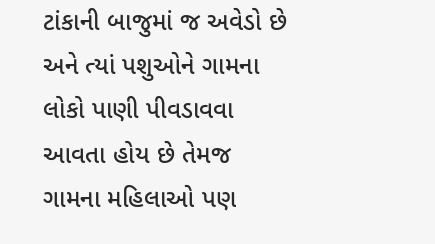ટાંકાની બાજુમાં જ અવેડો છે અને ત્યાં પશુઓને ગામના લોકો પાણી પીવડાવવા આવતા હોય છે તેમજ ગામના મહિલાઓ પણ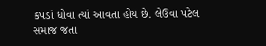કપડાં ધોવા ત્યાં આવતા હોય છે. લેઉવા પટેલ સમાજ જતા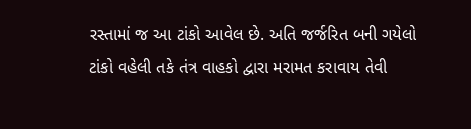રસ્તામાં જ આ ટાંકો આવેલ છે. અતિ જર્જરિત બની ગયેલો ટાંકો વહેલી તકે તંત્ર વાહકો દ્વારા મરામત કરાવાય તેવી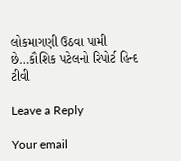લોકમાગણી ઉઠવા પામી છે…કૌશિક પટેલનો રિપોર્ટ હિન્દ ટીવી

Leave a Reply

Your email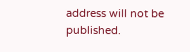address will not be published.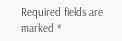Required fields are marked *